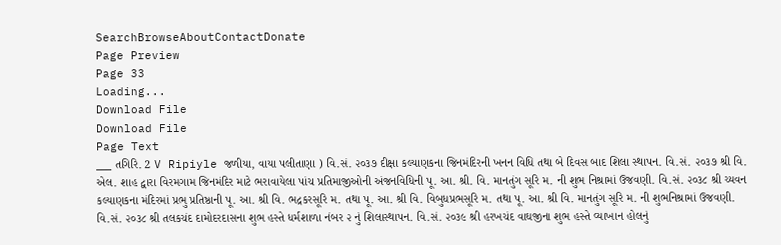SearchBrowseAboutContactDonate
Page Preview
Page 33
Loading...
Download File
Download File
Page Text
___ તગિરિ. 2 V Ripiyle જળીયા, વાયા પલીતાણા ) વિ.સં. ૨૦૩૭ દીક્ષા કલ્યાણકના જિનમંદિરની ખનન વિધિ તથા બે દિવસ બાદ શિલા સ્થાપન. વિ.સં. ૨૦૩૭ શ્રી વિ. એલ. શાહ દ્વારા વિરમગામ જિનમંદિર માટે ભરાવાયેલા પાંચ પ્રતિમાજીઓની અંજનવિધિની પૂ. આ. શ્રી. વિ. માનતુંગ સૂરિ મ. ની શુભ નિશ્રામાં ઉજવણી. વિ.સં. ૨૦૩૮ શ્રી ચ્યવન કલ્યાણકના મંદિરમાં પ્રભુ પ્રતિષ્ઠાની પૂ. આ. શ્રી વિ. ભદ્રકરસૂરિ મ. તથા પૂ. આ. શ્રી વિ. વિબુધપ્રભસૂરિ મ. તથા પૂ. આ. શ્રી વિ. માનતુંગ સૂરિ મ. ની શુભનિશ્રામાં ઉજવણી. વિ.સં. ૨૦૩૮ શ્રી તલકચંદ દામોદરદાસના શુભ હસ્તે ધર્મશાળા નંબર ૨ નું શિલાસ્થાપન. વિ.સં. ૨૦૩૯ શ્રી હરખચંદ વાઘજીના શુભ હસ્તે વ્યાખાન હોલનું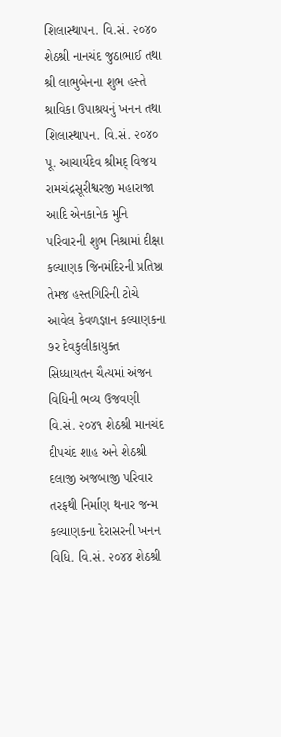શિલાસ્થાપન. વિ.સં. ૨૦૪૦ શેઠશ્રી નાનચંદ જુઠાભાઈ તથા શ્રી લાભુબેનના શુભ હસ્તે શ્રાવિકા ઉપાશ્રયનું ખનન તથા શિલાસ્થાપન. વિ.સં. ૨૦૪૦ પૂ. આચાર્યદેવ શ્રીમદ્ વિજય રામચંદ્રસૂરીશ્વરજી મહારાજા આદિ એનકાનેક મુનિ પરિવારની શુભ નિશ્રામાં દીક્ષા કલ્યાણક જિનમંદિરની પ્રતિષ્ઠા તેમજ હસ્તગિરિની ટોચે આવેલ કેવળજ્ઞાન કલ્યાણકના ૭ર દેવકુલીકાયુક્ત સિધ્ધાયતન ચૈત્યમાં અંજન વિધિની ભવ્ય ઉજવણી વિ.સં. ૨૦૪૧ શેઠશ્રી માનચંદ દીપચંદ શાહ અને શેઠશ્રી દલાજી અજબાજી પરિવાર તરફથી નિર્માણ થનાર જન્મ કલ્યાણકના દેરાસરની ખનન વિધિ. વિ.સં. ૨૦૪૪ શેઠશ્રી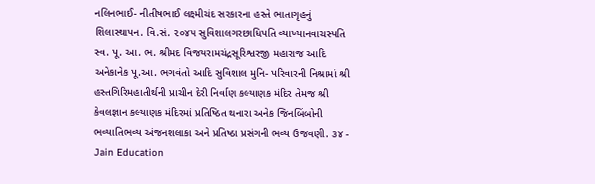નલિનભાઈ- નીતીષભાઈ લક્ષ્મીચંદ સરકારના હસ્તે ભાતાગૃહનું શિલાસ્થાપન. વિ.સં. ૨૦૪૫ સુવિશાલગરછાધિપતિ વ્યાખ્યાનવાચસ્પતિ સ્વ. પૂ. આ. ભ. શ્રીમદ વિજયરામચંદ્રસૂરિશ્વરજી મહારાજ આદિ અનેકાનેક પૂ.આ. ભગવંતો આદિ સુવિશાલ મુનિ- પરિવારની નિશ્રામાં શ્રી હસ્તગિરિમહાતીર્થની પ્રાચીન દેરી નિર્વાણ કલ્યાણક મંદિર તેમજ શ્રી કેવલજ્ઞાન કલ્યાણક મંદિરમાં પ્રતિષ્ઠિત થનારા અનેક જિનબિંબોની ભવ્યાતિભવ્ય અંજનશલાકા અને પ્રતિષ્ઠા પ્રસંગની ભવ્ય ઉજવણી. ૩૪ - Jain Education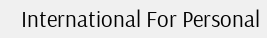International For Personal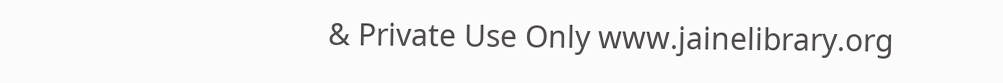& Private Use Only www.jainelibrary.org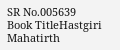SR No.005639
Book TitleHastgiri Mahatirth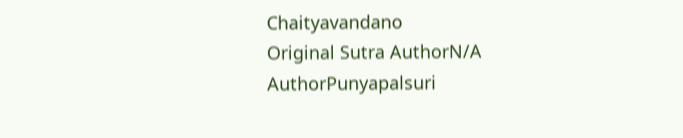Chaityavandano
Original Sutra AuthorN/A
AuthorPunyapalsuri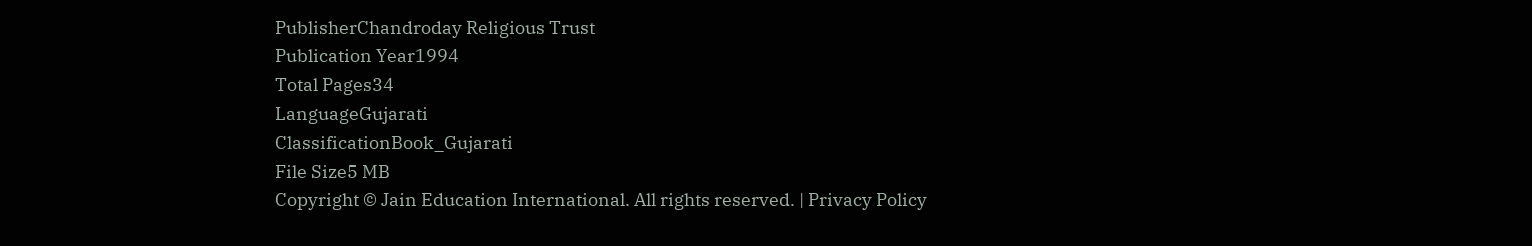PublisherChandroday Religious Trust
Publication Year1994
Total Pages34
LanguageGujarati
ClassificationBook_Gujarati
File Size5 MB
Copyright © Jain Education International. All rights reserved. | Privacy Policy